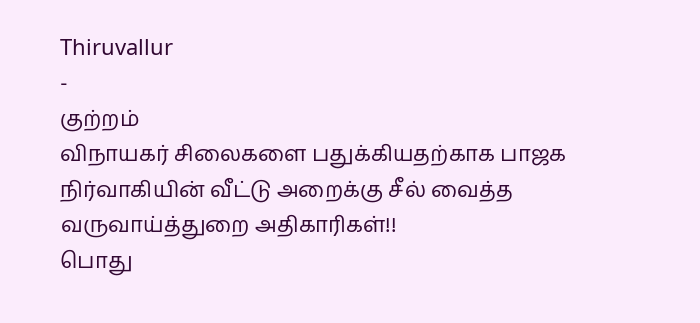Thiruvallur
-
குற்றம்
விநாயகர் சிலைகளை பதுக்கியதற்காக பாஜக நிர்வாகியின் வீட்டு அறைக்கு சீல் வைத்த வருவாய்த்துறை அதிகாரிகள்!!
பொது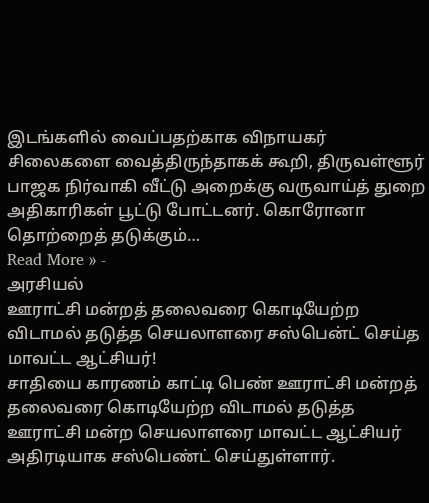இடங்களில் வைப்பதற்காக விநாயகர் சிலைகளை வைத்திருந்தாகக் கூறி, திருவள்ளூர் பாஜக நிர்வாகி வீட்டு அறைக்கு வருவாய்த் துறை அதிகாரிகள் பூட்டு போட்டனர். கொரோனா தொற்றைத் தடுக்கும்…
Read More » -
அரசியல்
ஊராட்சி மன்றத் தலைவரை கொடியேற்ற விடாமல் தடுத்த செயலாளரை சஸ்பென்ட் செய்த மாவட்ட ஆட்சியர்!
சாதியை காரணம் காட்டி பெண் ஊராட்சி மன்றத் தலைவரை கொடியேற்ற விடாமல் தடுத்த ஊராட்சி மன்ற செயலாளரை மாவட்ட ஆட்சியர் அதிரடியாக சஸ்பெண்ட் செய்துள்ளார்.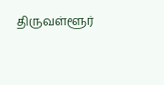திருவள்ளூர்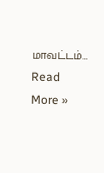மாவட்டம்…
Read More »